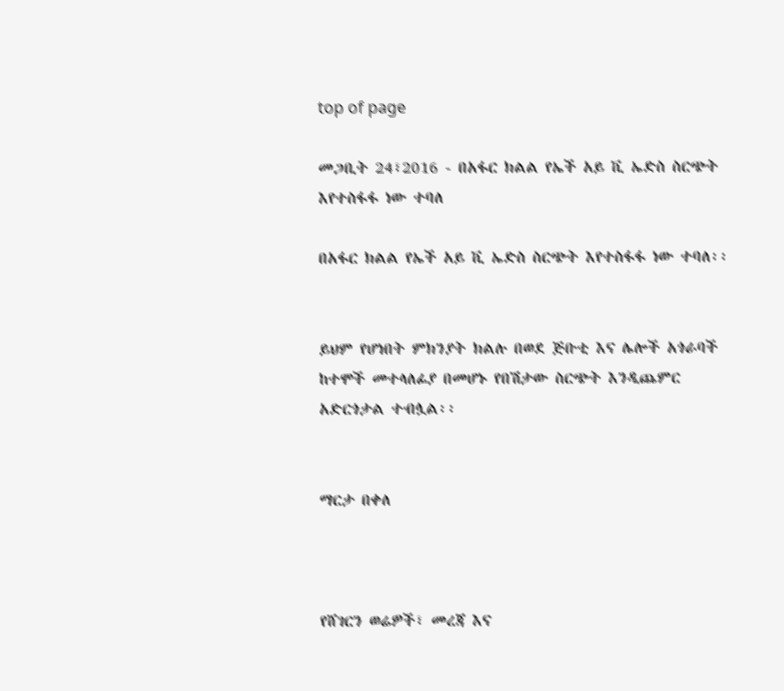top of page

መጋቢት 24፣2016 - በአፋር ክልል የኤች አይ ቪ ኤድስ ስርጭት እየተስፋፋ ነው ተባለ

በአፋር ክልል የኤች አይ ቪ ኤድስ ስርጭት እየተስፋፋ ነው ተባለ፡፡


ይህም የሆነበት ምክንያት ክልሉ በወደ ጅቡቲ እና ሌሎች አጎራባች ከተሞች መተላለፊያ በመሆኑ የበሽታው ስርጭት እንዲጨምር አድርጎታል ተብሏል፡፡


ማርታ በቀለ



የሸገርን ወሬዎች፣ መረጃ እና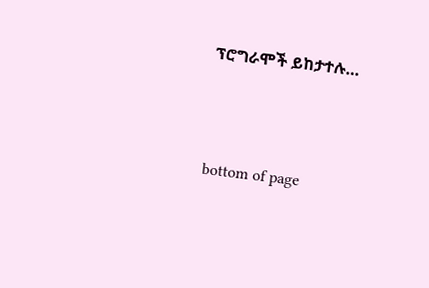ፕሮግራሞች ይከታተሉ…




bottom of page